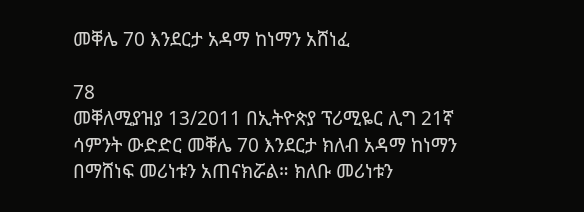መቐሌ 70 እንደርታ አዳማ ከነማን አሸነፈ

78
መቐለሚያዝያ 13/2011 በኢትዮጵያ ፕሪሚዬር ሊግ 21ኛ ሳምንት ውድድር መቐሌ 70 እንደርታ ክለብ አዳማ ከነማን በማሸነፍ መሪነቱን አጠናክሯል። ክለቡ መሪነቱን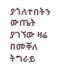ያጎለተበትን ውጤት ያገኘው ዛሬ በመቐለ ትግራይ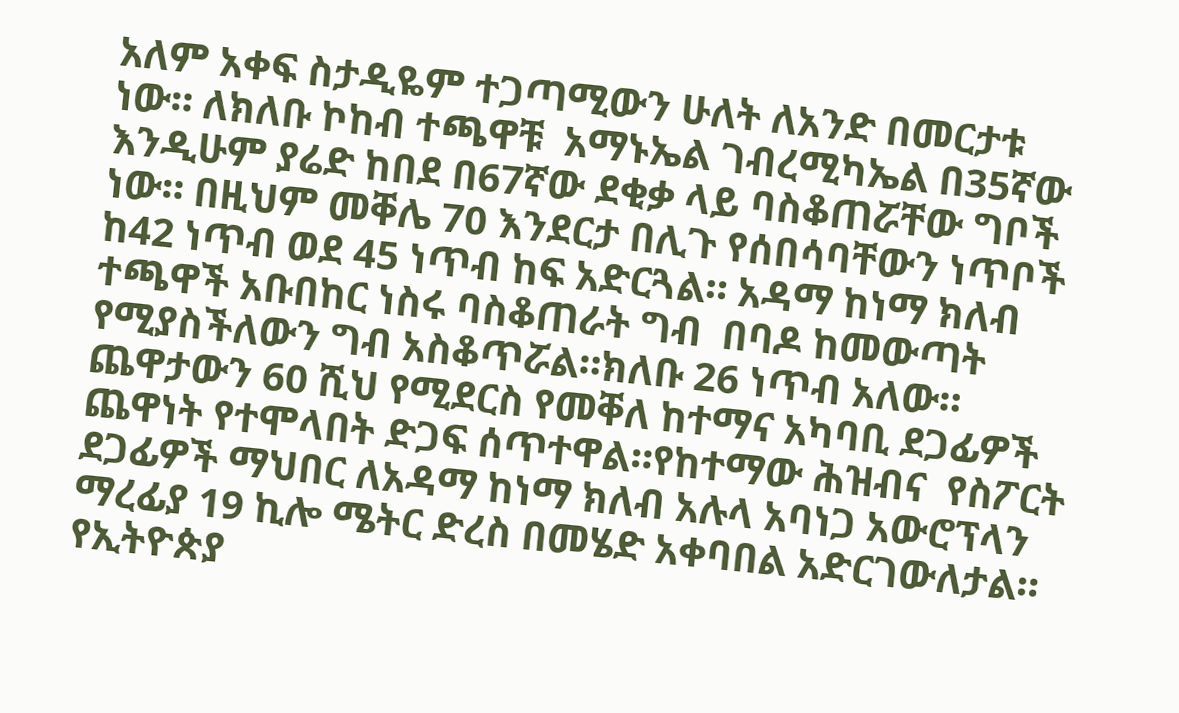አለም አቀፍ ስታዲዬም ተጋጣሚውን ሁለት ለአንድ በመርታቱ ነው። ለክለቡ ኮከብ ተጫዋቹ  አማኑኤል ገብረሚካኤል በ35ኛው  እንዲሁም ያሬድ ከበደ በ67ኛው ደቂቃ ላይ ባስቆጠሯቸው ግቦች ነው። በዚህም መቐሌ 70 እንደርታ በሊጉ የሰበሳባቸውን ነጥቦች  ከ42 ነጥብ ወደ 45 ነጥብ ከፍ አድርጓል። አዳማ ከነማ ክለብ ተጫዋች አቡበከር ነስሩ ባስቆጠራት ግብ  በባዶ ከመውጣት የሚያስችለውን ግብ አስቆጥሯል።ክለቡ 26 ነጥብ አለው። ጨዋታውን 60 ሺህ የሚደርስ የመቐለ ከተማና አካባቢ ደጋፊዎች ጨዋነት የተሞላበት ድጋፍ ሰጥተዋል።የከተማው ሕዝብና  የስፖርት ደጋፊዎች ማህበር ለአዳማ ከነማ ክለብ አሉላ አባነጋ አውሮፕላን ማረፊያ 19 ኪሎ ሜትር ድረስ በመሄድ አቀባበል አድርገውለታል።
የኢትዮጵያ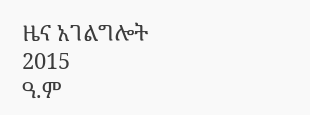ዜና አገልግሎት
2015
ዓ.ም